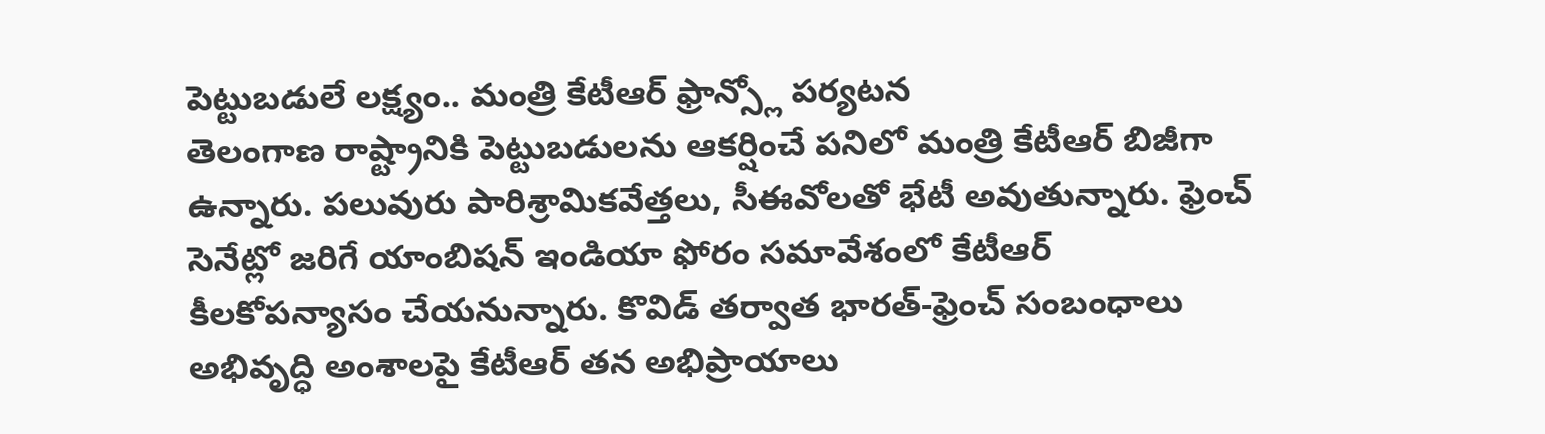పెట్టుబడులే లక్ష్యం.. మంత్రి కేటీఆర్ ఫ్రాన్స్లో పర్యటన
తెలంగాణ రాష్ట్రానికి పెట్టుబడులను ఆకర్షించే పనిలో మంత్రి కేటీఆర్ బిజీగా ఉన్నారు. పలువురు పారిశ్రామికవేత్తలు, సీఈవోలతో భేటీ అవుతున్నారు. ఫ్రెంచ్ సెనేట్లో జరిగే యాంబిషన్ ఇండియా ఫోరం సమావేశంలో కేటీఆర్ కీలకోపన్యాసం చేయనున్నారు. కొవిడ్ తర్వాత భారత్-ఫ్రెంచ్ సంబంధాలు అభివృద్ధి అంశాలపై కేటీఆర్ తన అభిప్రాయాలు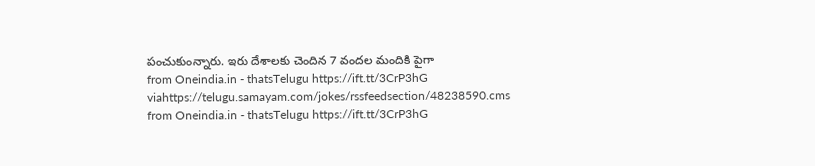పంచుకుంన్నారు. ఇరు దేశాలకు చెందిన 7 వందల మందికి పైగా
from Oneindia.in - thatsTelugu https://ift.tt/3CrP3hG
viahttps://telugu.samayam.com/jokes/rssfeedsection/48238590.cms
from Oneindia.in - thatsTelugu https://ift.tt/3CrP3hG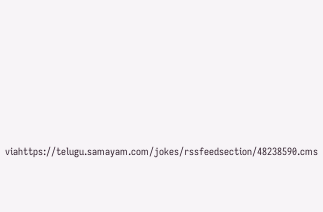viahttps://telugu.samayam.com/jokes/rssfeedsection/48238590.cms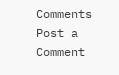Comments
Post a Comment